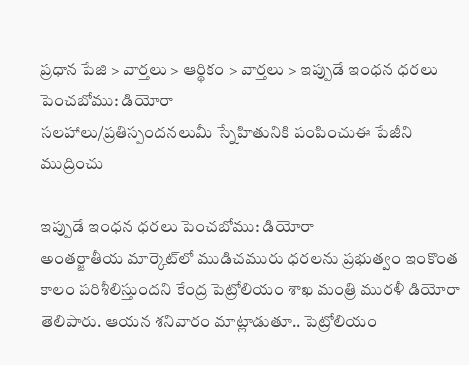ప్రధాన పేజి > వార్తలు > ఆర్థికం > వార్తలు > ఇప్పుడే ఇంధన ధరలు పెంచబోము: డియోరా
సలహాలు/ప్రతిస్పందనలుమీ స్నేహితునికి పంపించుఈ పేజీని ముద్రించు

ఇప్పుడే ఇంధన ధరలు పెంచబోము: డియోరా
అంతర్జాతీయ మార్కెట్‌లో ముడిచమురు ధరలను ప్రభుత్వం ఇంకొంత కాలం పరిశీలిస్తుందని కేంద్ర పెట్రోలియం శాఖ మంత్రి మురళీ డియోరా తెలిపారు. ఆయన శనివారం మాట్లాడుతూ.. పెట్రోలియం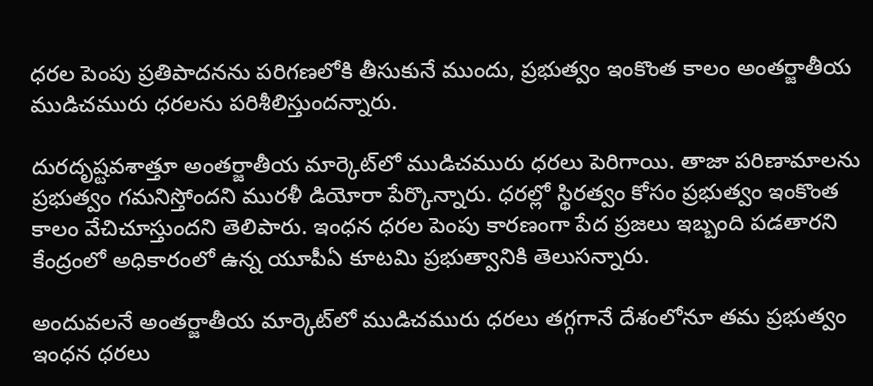ధరల పెంపు ప్రతిపాదనను పరిగణలోకి తీసుకునే ముందు, ప్రభుత్వం ఇంకొంత కాలం అంతర్జాతీయ ముడిచమురు ధరలను పరిశీలిస్తుందన్నారు.

దురదృష్టవశాత్తూ అంతర్జాతీయ మార్కెట్‌లో ముడిచమురు ధరలు పెరిగాయి. తాజా పరిణామాలను ప్రభుత్వం గమనిస్తోందని మురళీ డియోరా పేర్కొన్నారు. ధరల్లో స్థిరత్వం కోసం ప్రభుత్వం ఇంకొంత కాలం వేచిచూస్తుందని తెలిపారు. ఇంధన ధరల పెంపు కారణంగా పేద ప్రజలు ఇబ్బంది పడతారని కేంద్రంలో అధికారంలో ఉన్న యూపీఏ కూటమి ప్రభుత్వానికి తెలుసన్నారు.

అందువలనే అంతర్జాతీయ మార్కెట్‌లో ముడిచమురు ధరలు తగ్గగానే దేశంలోనూ తమ ప్రభుత్వం ఇంధన ధరలు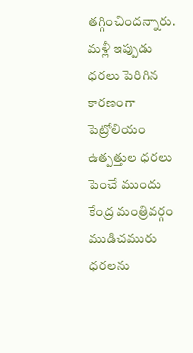తగ్గించిందన్నారు. మళ్లీ ఇప్పుడు ధరలు పెరిగిన కారణంగా పెట్రోలియం ఉత్పత్తుల ధరలు పెంచే ముందు కేంద్ర మంత్రివర్గం ముడిచమురు ధరలను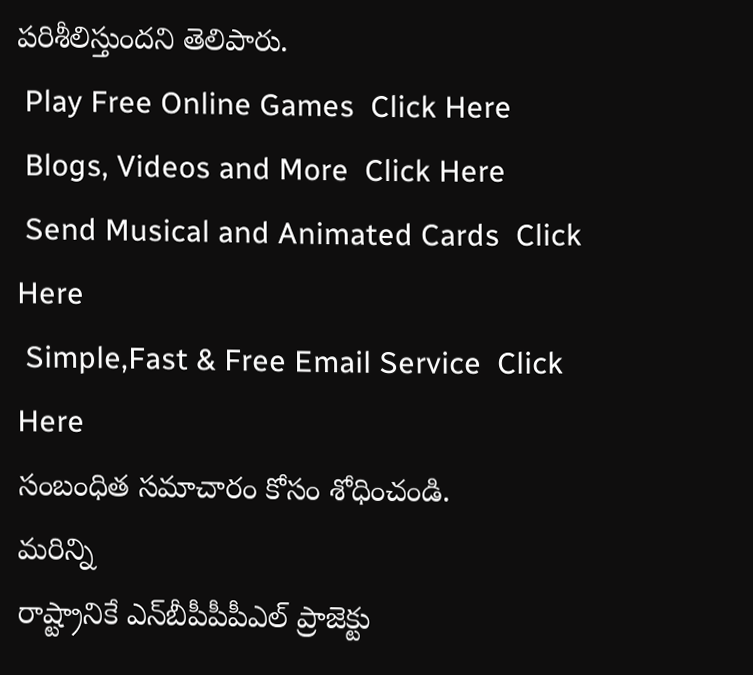పరిశీలిస్తుందని తెలిపారు.
 Play Free Online Games  Click Here
 Blogs, Videos and More  Click Here
 Send Musical and Animated Cards  Click Here
 Simple,Fast & Free Email Service  Click Here
సంబంధిత సమాచారం కోసం శోధించండి.
మరిన్ని
రాష్ట్రానికే ఎన్‌బీపీపీపీఎల్‌ ప్రాజెక్టు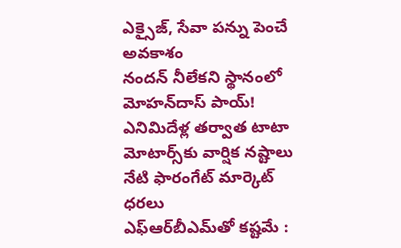ఎక్సైజ్, సేవా పన్ను పెంచే అవకాశం
నందన్ నీలేకని స్థానంలో మోహన్‌దాస్ పాయ్!
ఎనిమిదేళ్ల తర్వాత టాటా మోటార్స్‌కు వార్షిక నష్టాలు
నేటి ఫారంగేట్ మార్కెట్ ధరలు
ఎఫ్‌ఆర్‌బీఎమ్‌తో కష్టమే :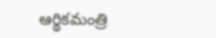ఆర్థికమంత్రి